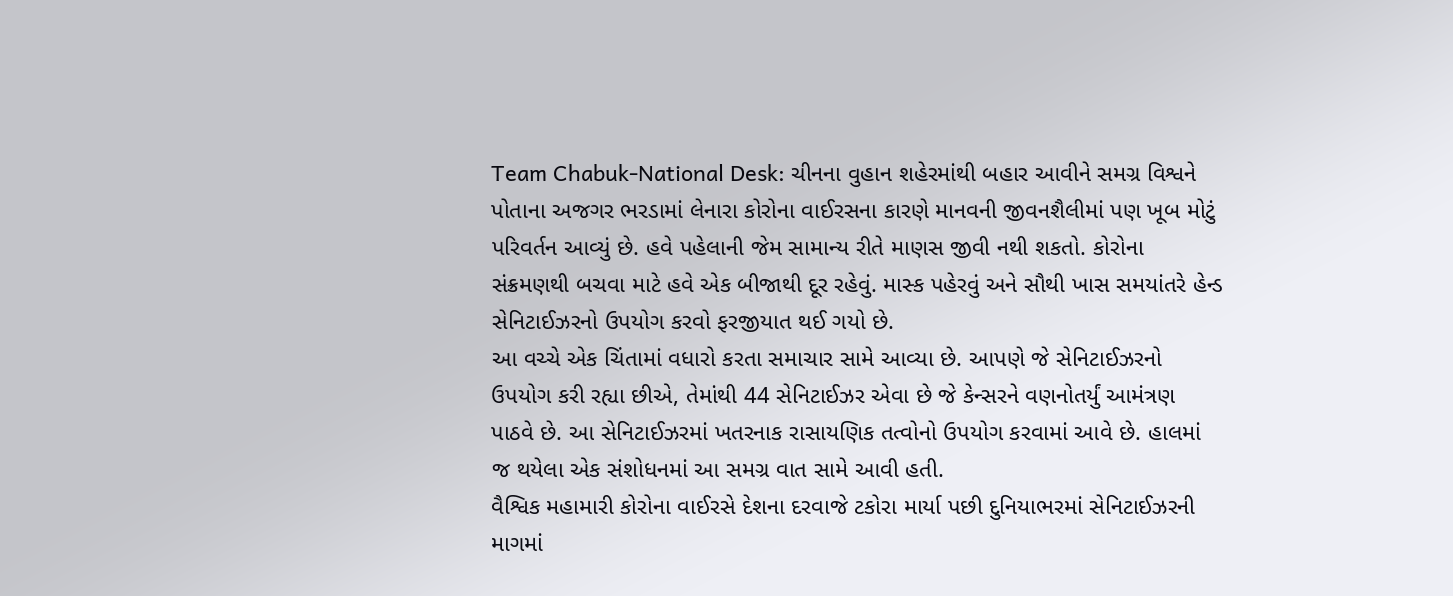Team Chabuk-National Desk: ચીનના વુહાન શહેરમાંથી બહાર આવીને સમગ્ર વિશ્વને પોતાના અજગર ભરડામાં લેનારા કોરોના વાઈરસના કારણે માનવની જીવનશૈલીમાં પણ ખૂબ મોટું પરિવર્તન આવ્યું છે. હવે પહેલાની જેમ સામાન્ય રીતે માણસ જીવી નથી શકતો. કોરોના સંક્રમણથી બચવા માટે હવે એક બીજાથી દૂર રહેવું. માસ્ક પહેરવું અને સૌથી ખાસ સમયાંતરે હેન્ડ સેનિટાઈઝરનો ઉપયોગ કરવો ફરજીયાત થઈ ગયો છે.
આ વચ્ચે એક ચિંતામાં વધારો કરતા સમાચાર સામે આવ્યા છે. આપણે જે સેનિટાઈઝરનો ઉપયોગ કરી રહ્યા છીએ, તેમાંથી 44 સેનિટાઈઝર એવા છે જે કેન્સરને વણનોતર્યું આમંત્રણ પાઠવે છે. આ સેનિટાઈઝરમાં ખતરનાક રાસાયણિક તત્વોનો ઉપયોગ કરવામાં આવે છે. હાલમાં જ થયેલા એક સંશોધનમાં આ સમગ્ર વાત સામે આવી હતી.
વૈશ્વિક મહામારી કોરોના વાઈરસે દેશના દરવાજે ટકોરા માર્યા પછી દુનિયાભરમાં સેનિટાઈઝરની માગમાં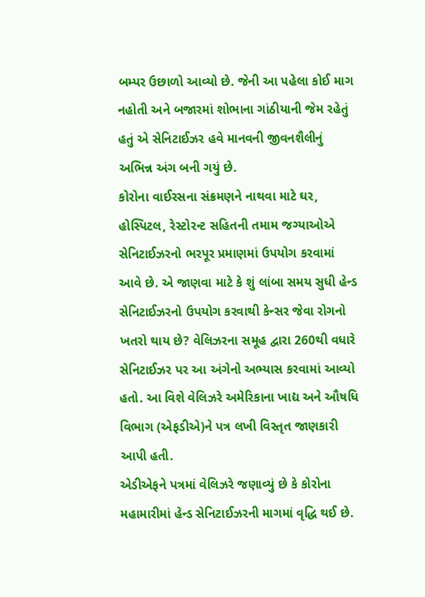બમ્પર ઉછાળો આવ્યો છે. જેની આ પહેલા કોઈ માગ નહોતી અને બજારમાં શોભાના ગાંઠીયાની જેમ રહેતું હતું એ સેનિટાઈઝર હવે માનવની જીવનશૈલીનું અભિન્ન અંગ બની ગયું છે.
કોરોના વાઈરસના સંક્રમણને નાથવા માટે ઘર, હોસ્પિટલ, રેસ્ટોરન્ટ સહિતની તમામ જગ્યાઓએ સેનિટાઈઝરનો ભરપૂર પ્રમાણમાં ઉપયોગ કરવામાં આવે છે. એ જાણવા માટે કે શું લાંબા સમય સુધી હેન્ડ સેનિટાઈઝરનો ઉપયોગ કરવાથી કેન્સર જેવા રોગનો ખતરો થાય છે? વેલિઝરના સમૂહ દ્વારા 260થી વધારે સેનિટાઈઝર પર આ અંગેનો અભ્યાસ કરવામાં આવ્યો હતો. આ વિશે વેલિઝરે અમેરિકાના ખાદ્ય અને ઔષધિ વિભાગ (એફડીએ)ને પત્ર લખી વિસ્તૃત જાણકારી આપી હતી.
એડીએફને પત્રમાં વેલિઝરે જણાવ્યું છે કે કોરોના મહામારીમાં હેન્ડ સેનિટાઈઝરની માગમાં વૃદ્ધિ થઈ છે.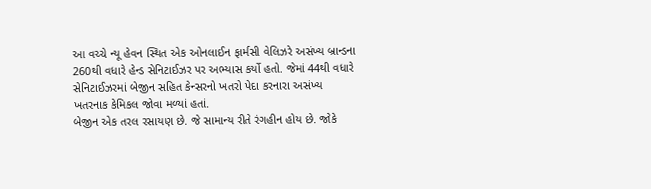આ વચ્ચે ન્યૂ હેવન સ્થિત એક ઓનલાઈન ફાર્મસી વેલિઝરે અસંખ્ય બ્રાન્ડના 260થી વધારે હેન્ડ સેનિટાઈઝર પર અભ્યાસ કર્યો હતો. જેમાં 44થી વધારે સેનિટાઈઝરમાં બેજીન સહિત કેન્સરનો ખતરો પેદા કરનારા અસંખ્ય ખતરનાક કેમિકલ જોવા મળ્યાં હતાં.
બેજીન એક તરલ રસાયણ છે. જે સામાન્ય રીતે રંગહીન હોય છે. જોકે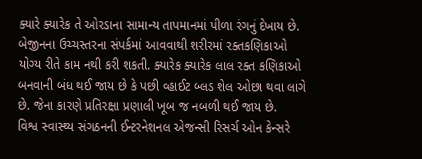ક્યારે ક્યારેક તે ઓરડાના સામાન્ય તાપમાનમાં પીળા રંગનું દેખાય છે. બેજીનના ઉચ્ચસ્તરના સંપર્કમાં આવવાથી શરીરમાં રક્તકણિકાઓ યોગ્ય રીતે કામ નથી કરી શકતી. ક્યારેક ક્યારેક લાલ રક્ત કણિકાઓ બનવાની બંધ થઈ જાય છે કે પછી વ્હાઈટ બ્લડ શેલ ઓછા થવા લાગે છે. જેના કારણે પ્રતિરક્ષા પ્રણાલી ખૂબ જ નબળી થઈ જાય છે.
વિશ્વ સ્વાસ્થ્ય સંગઠનની ઈન્ટરનેશનલ એજન્સી રિસર્ચ ઓન કેન્સરે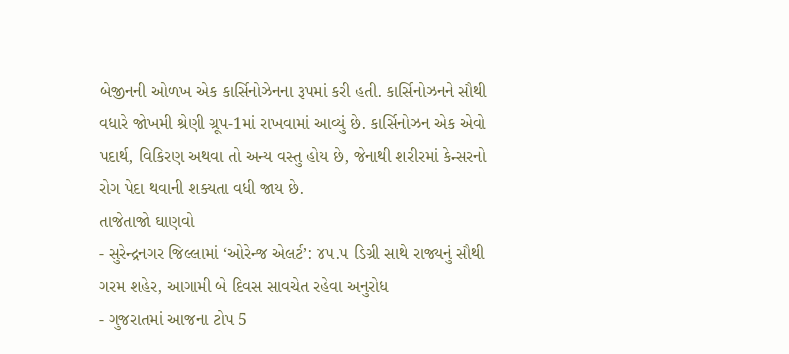બેજીનની ઓળખ એક કાર્સિનોઝેનના રૂપમાં કરી હતી. કાર્સિનોઝનને સૌથી વધારે જોખમી શ્રેણી ગ્રૂપ-1માં રાખવામાં આવ્યું છે. કાર્સિનોઝન એક એવો પદાર્થ, વિકિરણ અથવા તો અન્ય વસ્તુ હોય છે, જેનાથી શરીરમાં કેન્સરનો રોગ પેદા થવાની શક્યતા વધી જાય છે.
તાજેતાજો ઘાણવો
- સુરેન્દ્રનગર જિલ્લામાં ‘ઓરેન્જ એલર્ટ’: ૪૫.૫ ડિગ્રી સાથે રાજ્યનું સૌથી ગરમ શહેર, આગામી બે દિવસ સાવચેત રહેવા અનુરોધ
- ગુજરાતમાં આજના ટોપ 5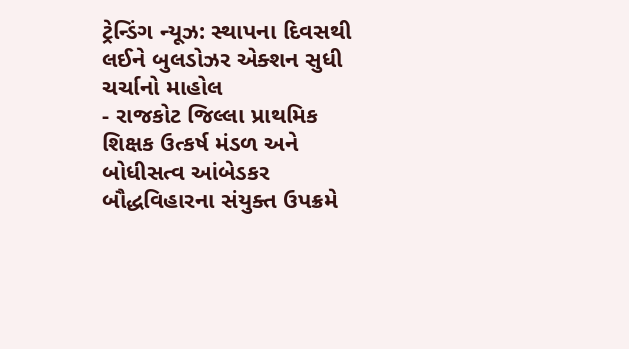ટ્રેન્ડિંગ ન્યૂઝ: સ્થાપના દિવસથી લઈને બુલડોઝર એક્શન સુધી ચર્ચાનો માહોલ
- રાજકોટ જિલ્લા પ્રાથમિક શિક્ષક ઉત્કર્ષ મંડળ અને બોધીસત્વ આંબેડકર બૌદ્ધવિહારના સંયુક્ત ઉપક્રમે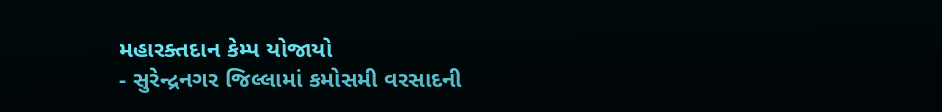મહારક્તદાન કેમ્પ યોજાયો
- સુરેન્દ્રનગર જિલ્લામાં કમોસમી વરસાદની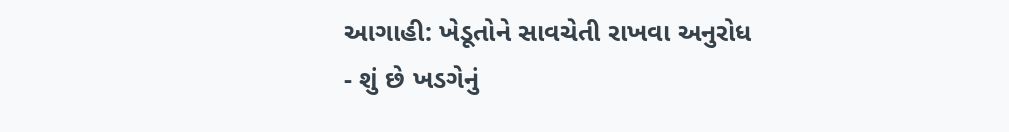આગાહી: ખેડૂતોને સાવચેતી રાખવા અનુરોધ
- શું છે ખડગેનું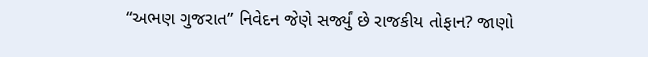“અભણ ગુજરાત” નિવેદન જેણે સર્જ્યું છે રાજકીય તોફાન? જાણો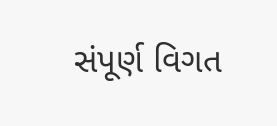સંપૂર્ણ વિગત